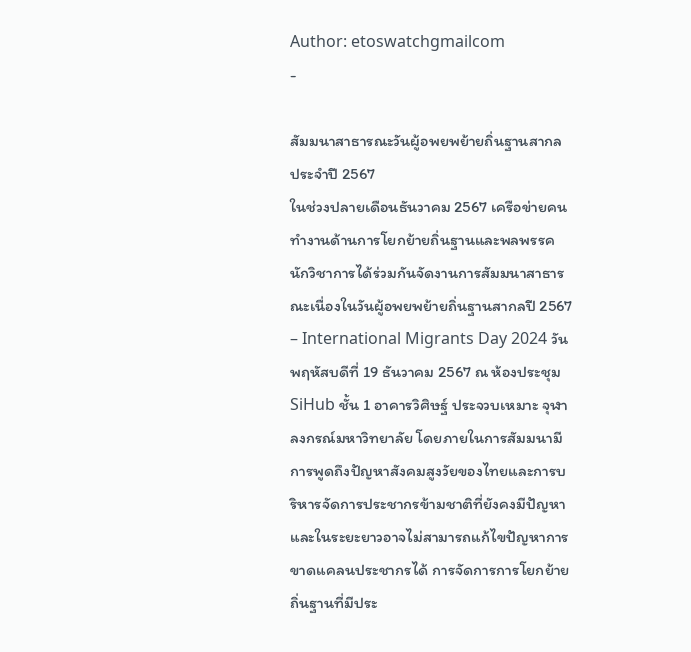Author: etoswatchgmailcom
-

สัมมนาสาธารณะวันผู้อพยพย้ายถิ่นฐานสากล ประจำปี 2567
ในช่วงปลายเดือนธันวาคม 2567 เครือข่ายคนทำงานด้านการโยกย้ายถิ่นฐานและพลพรรคนักวิชาการได้ร่วมกันจัดงานการสัมมนาสาธารณะเนื่องในวันผู้อพยพย้ายถิ่นฐานสากลปี 2567 – International Migrants Day 2024 วันพฤหัสบดีที่ 19 ธันวาคม 2567 ณ ห้องประชุม SiHub ชั้น 1 อาคารวิศิษฐ์ ประจวบเหมาะ จุฬาลงกรณ์มหาวิทยาลัย โดยภายในการสัมมนามีการพูดถึงปัญหาสังคมสูงวัยของไทยและการบริหารจัดการประชากรข้ามชาติที่ยังคงมีปัญหาและในระยะยาวอาจไม่สามารถแก้ไขปัญหาการขาดแคลนประชากรได้ การจัดการการโยกย้ายถิ่นฐานที่มีประ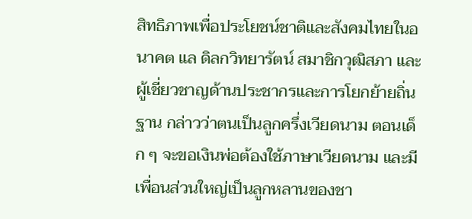สิทธิภาพเพื่อประโยชน์ชาติและสังคมไทยในอนาคต แล ดิลกวิทยารัตน์ สมาชิกวุฒิสภา และผู้เชี่ยวชาญด้านประชากรและการโยกย้ายถิ่นฐาน กล่าวว่าตนเป็นลูกครึ่งเวียดนาม ตอนเด็ก ๆ จะขอเงินพ่อต้องใช้ภาษาเวียดนาม และมีเพื่อนส่วนใหญ่เป็นลูกหลานของชา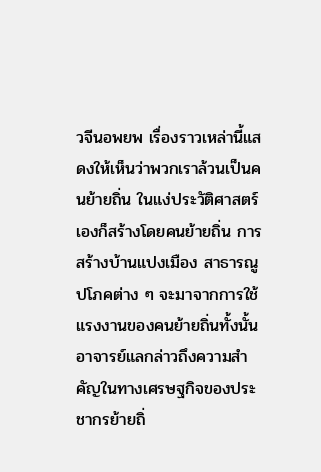วจีนอพยพ เรื่องราวเหล่านี้แสดงให้เห็นว่าพวกเราล้วนเป็นคนย้ายถิ่น ในแง่ประวัติศาสตร์เองก็สร้างโดยคนย้ายถิ่น การสร้างบ้านแปงเมือง สาธารณูปโภคต่าง ๆ จะมาจากการใช้แรงงานของคนย้ายถิ่นทั้งนั้น อาจารย์แลกล่าวถึงความสำคัญในทางเศรษฐกิจของประชากรย้ายถิ่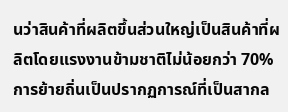นว่าสินค้าที่ผลิตขึ้นส่วนใหญ่เป็นสินค้าที่ผลิตโดยแรงงานข้ามชาติไม่น้อยกว่า 70% การย้ายถิ่นเป็นปรากฏการณ์ที่เป็นสากล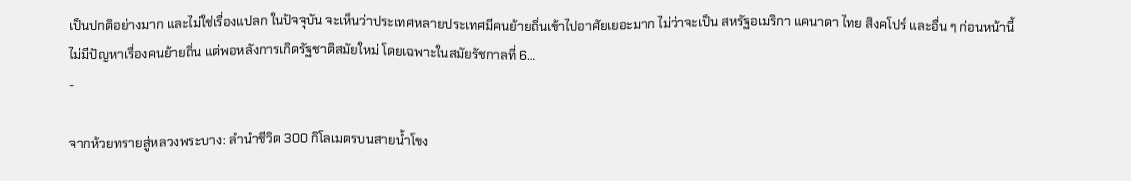เป็นปกติอย่างมาก และไม่ใช่เรื่องแปลก ในปัจจุบัน จะเห็นว่าประเทศหลายประเทศมีคนย้ายถิ่นเข้าไปอาศัยเยอะมาก ไม่ว่าจะเป็น สหรัฐอเมริกา แคนาดา ไทย สิงคโปร์ และอื่น ๆ ก่อนหน้านี้ไม่มีปัญหาเรื่องคนย้ายถิ่น แต่พอหลังการเกิดรัฐชาติสมัยใหม่ โดยเฉพาะในสมัยรัชกาลที่ 6…
-

จากห้วยทรายสู่หลวงพระบาง: ลำนำชีวิต 300 กิโลเมตรบนสายน้ำโขง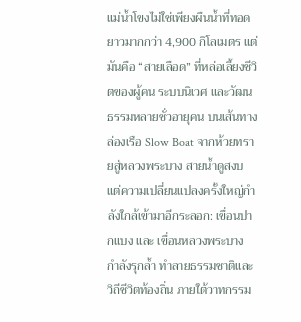แม่น้ำโขงไม่ใช่เพียงผืนน้ำที่ทอดยาวมากกว่า 4,900 กิโลเมตร แต่มันคือ “สายเลือด” ที่หล่อเลี้ยงชีวิตของผู้คน ระบบนิเวศ และวัฒนธรรมหลายชั่วอายุคน บนเส้นทางล่องเรือ Slow Boat จากห้วยทรายสู่หลวงพระบาง สายน้ำดูสงบ แต่ความเปลี่ยนแปลงครั้งใหญ่กำลังใกล้เข้ามาอีกระลอก: เขื่อนปากแบง และ เขื่อนหลวงพระบาง กำลังรุกล้ำ ทำลายธรรมชาติและวิถีชีวิตท้องถิ่น ภายใต้วาทกรรม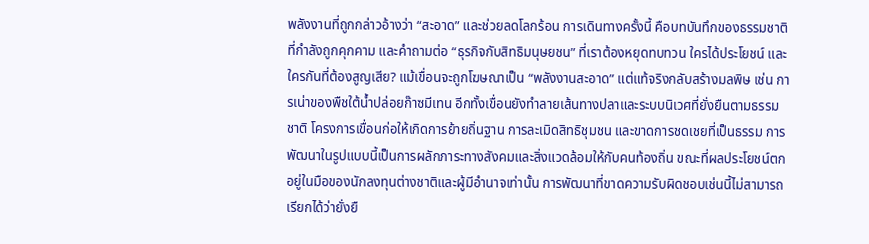พลังงานที่ถูกกล่าวอ้างว่า “สะอาด” และช่วยลดโลกร้อน การเดินทางครั้งนี้ คือบทบันทึกของธรรมชาติที่กำลังถูกคุกคาม และคำถามต่อ “ธุรกิจกับสิทธิมนุษยชน” ที่เราต้องหยุดทบทวน ใครได้ประโยชน์ และ ใครกันที่ต้องสูญเสีย? แม้เขื่อนจะถูกโฆษณาเป็น “พลังงานสะอาด” แต่แท้จริงกลับสร้างมลพิษ เช่น การเน่าของพืชใต้น้ำปล่อยก๊าซมีเทน อีกทั้งเขื่อนยังทำลายเส้นทางปลาและระบบนิเวศที่ยั่งยืนตามธรรมชาติ โครงการเขื่อนก่อให้เกิดการย้ายถิ่นฐาน การละเมิดสิทธิชุมชน และขาดการชดเชยที่เป็นธรรม การพัฒนาในรูปแบบนี้เป็นการผลักภาระทางสังคมและสิ่งแวดล้อมให้กับคนท้องถิ่น ขณะที่ผลประโยชน์ตกอยู่ในมือของนักลงทุนต่างชาติและผู้มีอำนาจเท่านั้น การพัฒนาที่ขาดความรับผิดชอบเช่นนี้ไม่สามารถเรียกได้ว่ายั่งยื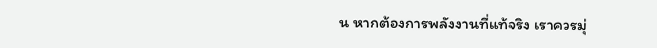น หากต้องการพลังงานที่แท้จริง เราควรมุ่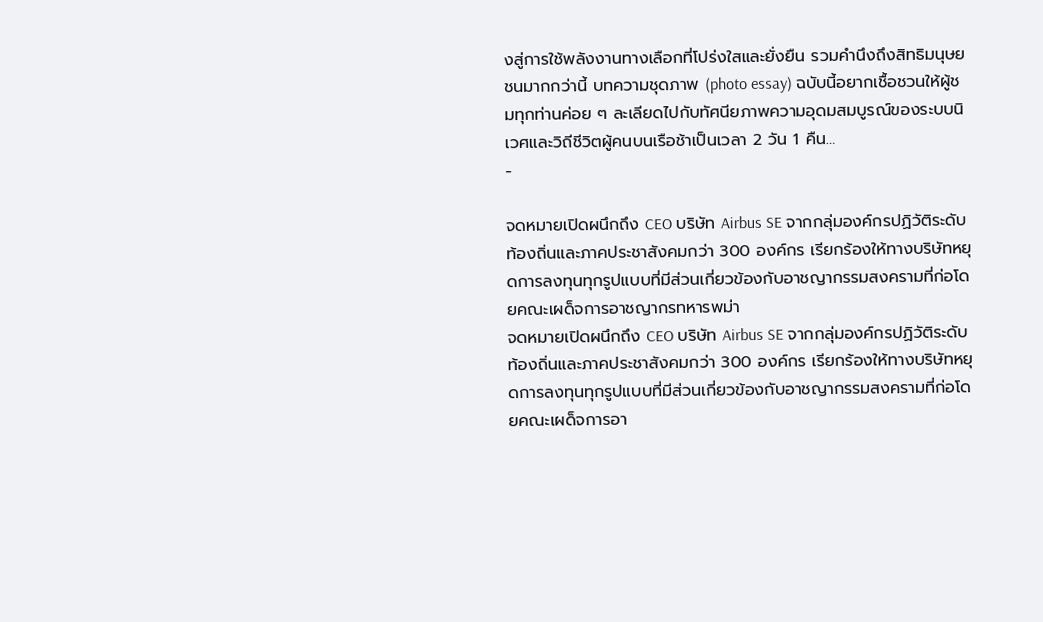งสู่การใช้พลังงานทางเลือกที่โปร่งใสและยั่งยืน รวมคำนึงถึงสิทธิมนุษยชนมากกว่านี้ บทความชุดภาพ (photo essay) ฉบับนี้อยากเชื้อชวนให้ผู้ชมทุกท่านค่อย ๆ ละเลียดไปกับทัศนียภาพความอุดมสมบูรณ์ของระบบนิเวศและวิถีชีวิตผู้คนบนเรือช้าเป็นเวลา 2 วัน 1 คืน…
-

จดหมายเปิดผนึกถึง CEO บริษัท Airbus SE จากกลุ่มองค์กรปฏิวัติระดับท้องถิ่นและภาคประชาสังคมกว่า 300 องค์กร เรียกร้องให้ทางบริษัทหยุดการลงทุนทุกรูปแบบที่มีส่วนเกี่ยวข้องกับอาชญากรรมสงครามที่ก่อโดยคณะเผด็จการอาชญากรทหารพม่า
จดหมายเปิดผนึกถึง CEO บริษัท Airbus SE จากกลุ่มองค์กรปฏิวัติระดับท้องถิ่นและภาคประชาสังคมกว่า 300 องค์กร เรียกร้องให้ทางบริษัทหยุดการลงทุนทุกรูปแบบที่มีส่วนเกี่ยวข้องกับอาชญากรรมสงครามที่ก่อโดยคณะเผด็จการอา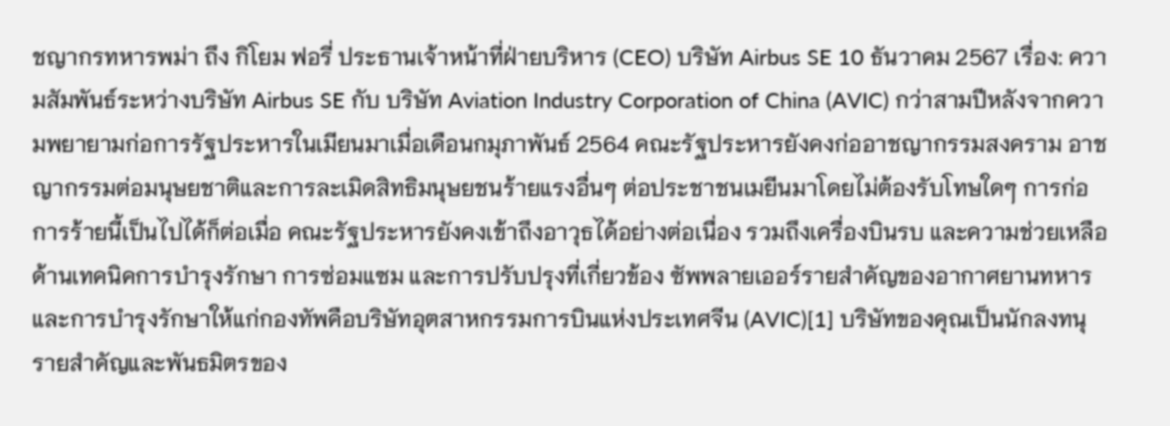ชญากรทหารพม่า ถึง กิโยม ฟอรี่ ประธานเจ้าหน้าที่ฝ่ายบริหาร (CEO) บริษัท Airbus SE 10 ธันวาคม 2567 เรื่อง: ความสัมพันธ์ระหว่างบริษัท Airbus SE กับ บริษัท Aviation Industry Corporation of China (AVIC) กว่าสามปีหลังจากความพยายามก่อการรัฐประหารในเมียนมาเมื่อเดือนกมุภาพันธ์ 2564 คณะรัฐประหารยังคงก่ออาชญากรรมสงคราม อาชญากรรมต่อมนุษยชาติและการละเมิดสิทธิมนุษยชนร้ายแรงอื่นๆ ต่อประชาชนเมยีนมาโดยไม่ต้องรับโทษใดๆ การก่อการร้ายนี้เป็นไปได้ก็ต่อเมื่อ คณะรัฐประหารยังคงเข้าถึงอาวุธได้อย่างต่อเนื่อง รวมถึงเครื่องบินรบ และความช่วยเหลือด้านเทคนิคการบำรุงรักษา การซ่อมแซม และการปรับปรุงที่เกี่ยวข้อง ซัพพลายเออร์รายสำคัญของอากาศยานทหารและการบำรุงรักษาให้แก่กองทัพคือบริษัทอุตสาหกรรมการบินแห่งประเทศจีน (AVIC)[1] บริษัทของคุณเป็นนักลงทนุรายสำคัญและพันธมิตรของ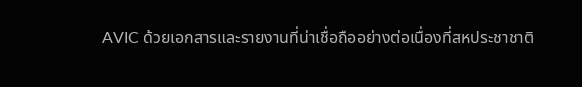AVIC ด้วยเอกสารและรายงานที่น่าเชื่อถืออย่างต่อเนื่องที่สหประชาชาติ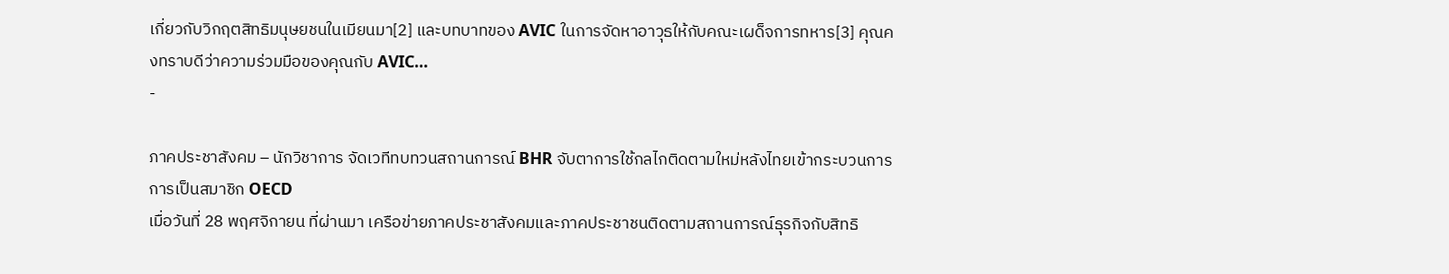เกี่ยวกับวิกฤตสิทธิมนุษยชนในเมียนมา[2] และบทบาทของ AVIC ในการจัดหาอาวุธให้กับคณะเผด็จการทหาร[3] คุณคงทราบดีว่าความร่วมมือของคุณกับ AVIC…
-

ภาคประชาสังคม – นักวิชาการ จัดเวทีทบทวนสถานการณ์ BHR จับตาการใช้กลไกติดตามใหม่หลังไทยเข้ากระบวนการการเป็นสมาชิก OECD
เมื่อวันที่ 28 พฤศจิกายน ที่ผ่านมา เครือข่ายภาคประชาสังคมและภาคประชาชนติดตามสถานการณ์ธุรกิจกับสิทธิ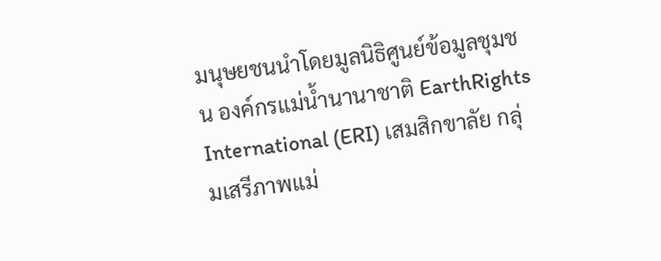มนุษยชนนำโดยมูลนิธิศูนย์ข้อมูลชุมชน องค์กรแม่น้ำนานาชาติ EarthRights International (ERI) เสมสิกขาลัย กลุ่มเสรีภาพแม่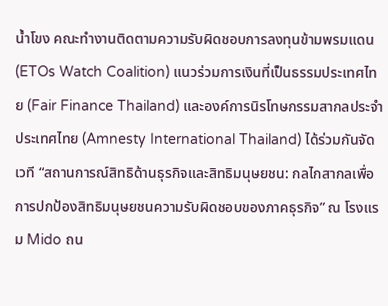น้ำโขง คณะทำงานติดตามความรับผิดชอบการลงทุนข้ามพรมแดน (ETOs Watch Coalition) แนวร่วมการเงินที่เป็นธรรมประเทศไทย (Fair Finance Thailand) และองค์การนิรโทษกรรมสากลประจำประเทศไทย (Amnesty International Thailand) ได้ร่วมกันจัดเวที “สถานการณ์สิทธิด้านธุรกิจและสิทธิมนุษยชน: กลไกสากลเพื่อการปกป้องสิทธิมนุษยชนความรับผิดชอบของภาคธุรกิจ” ณ โรงแรม Mido ถน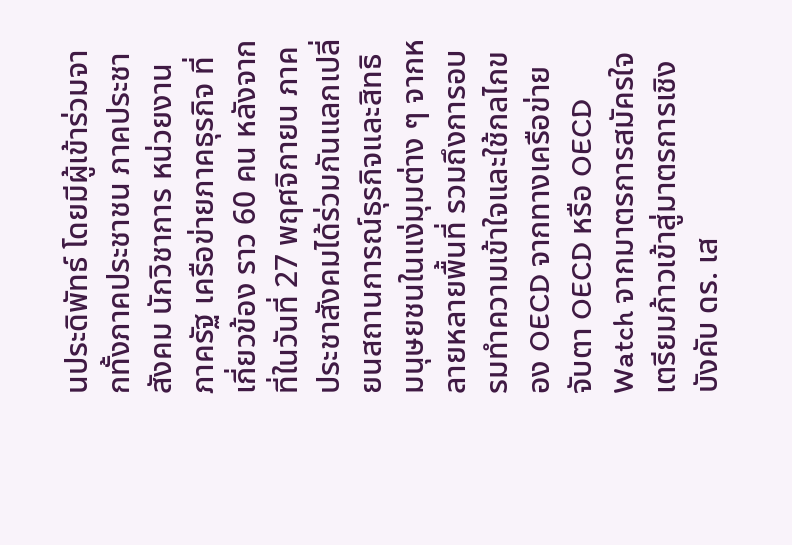นประดิพัทธ์ โดยมีผู้เข้าร่วมจากทั้งภาคประชาชน ภาคประชาสังคม นักวิชาการ หน่วยงานภาครัฐ เครือข่ายภาคธุรกิจ ที่เกี่ยวข้อง ราว 60 คน หลังจากที่ในวันที่ 27 พฤศจิกายน ภาคประชาสังคมได้ร่วมกันแลกเปลี่ยนสถานการณ์ธุรกิจและสิทธิมนุษยชนในแง่มุมต่าง ๆ จากหลายหลายพื้นที่ รวมถึงการอบรมทำความเข้าใจและใช้กลไกของ OECD จากทางเครือข่ายจับตา OECD หรือ OECD Watch จากมาตรการสมัครใจเตรียมก้าวเข้าสู่มาตรการเชิงบังคับ ดร. เส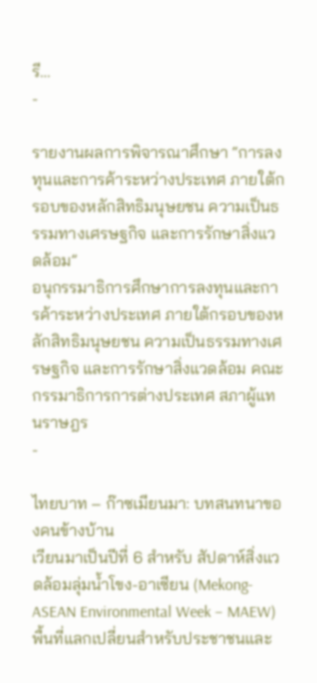รี…
-

รายงานผลการพิจารณาศึกษา “การลงทุนและการค้าระหว่างประเทศ ภายใต้กรอบของหลักสิทธิมนุษยชน ความเป็นธรรมทางเศรษฐกิจ และการรักษาสิ่งแวดล้อม”
อนุกรรมาธิการศึกษาการลงทุนและการค้าระหว่างประเทศ ภายใต้กรอบของหลักสิทธิมนุษยชน ความเป็นธรรมทางเศรษฐกิจ และการรักษาสิ่งแวดล้อม คณะกรรมาธิการการต่างประเทศ สภาผู้แทนราษฎร
-

ไทยบาท – ก๊าซเมียนมา: บทสนทนาของคนข้างบ้าน
เวียนมาเป็นปีที่ 6 สำหรับ สัปดาห์สิ่งแวดล้อมลุ่มน้ำโขง-อาเซียน (Mekong-ASEAN Environmental Week – MAEW) พื้นที่แลกเปลี่ยนสำหรับประชาชนและ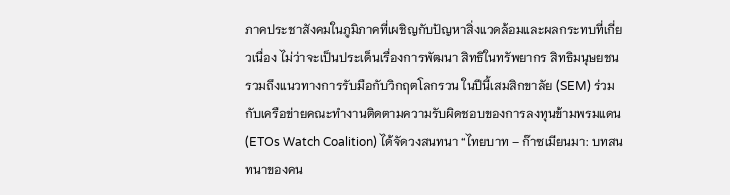ภาคประชาสังคมในภูมิภาคที่เผชิญกับปัญหาสิ่งแวดล้อมและผลกระทบที่เกี่ยวเนื่อง ไม่ว่าจะเป็นประเด็นเรื่องการพัฒนา สิทธิในทรัพยากร สิทธิมนุษยชน รวมถึงแนวทางการรับมือกับวิกฤตโลกรวน ในปีนี้เสมสิกขาลัย (SEM) ร่วมกับเครือข่ายคณะทำงานติดตามความรับผิดชอบของการลงทุนข้ามพรมแดน (ETOs Watch Coalition) ได้จัดวงสนทนา “ไทยบาท – ก๊าซเมียนมา: บทสนทนาของคน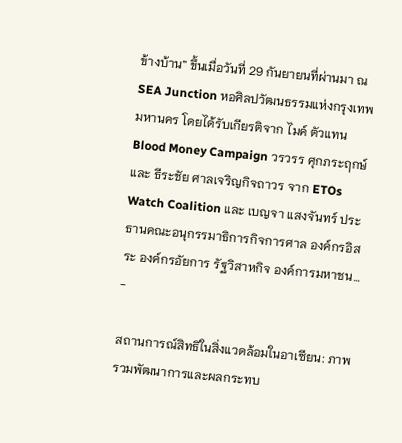ข้างบ้าน” ขึ้นเมื่อวันที่ 29 กันยายนที่ผ่านมา ณ SEA Junction หอศิลปวัฒนธรรมแห่งกรุงเทพมหานคร โดยได้รับเกียรติจาก ไมค์ ตัวแทน Blood Money Campaign วรวรร ศุกภระฤกษ์ และ ธีระชัย ศาลเจริญกิจถาวร จาก ETOs Watch Coalition และ เบญจา แสงจันทร์ ประธานคณะอนุกรรมาธิการกิจการศาล องค์กรอิสระ องค์กรอัยการ รัฐวิสาหกิจ องค์การมหาชน…
-

สถานการณ์สิทธิในสิ่งแวดล้อมในอาเซียน: ภาพรวมพัฒนาการและผลกระทบ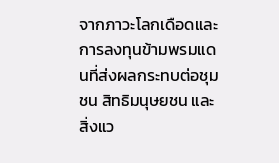จากภาวะโลกเดือดและการลงทุนข้ามพรมแดนที่ส่งผลกระทบต่อชุมชน สิทธิมนุษยชน และสิ่งแว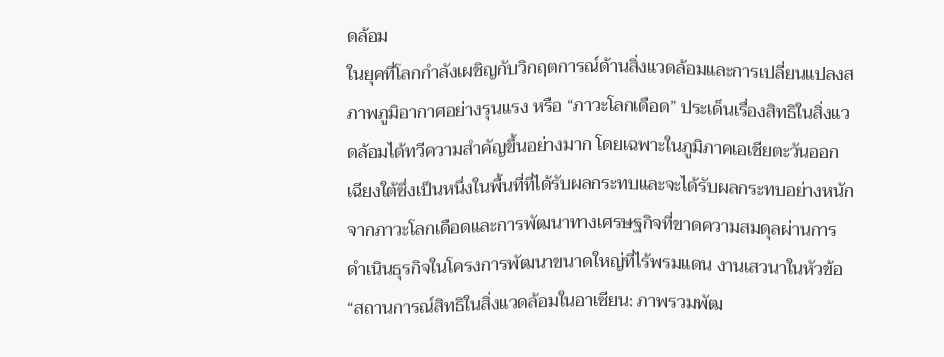ดล้อม
ในยุคที่โลกกำลังเผชิญกับวิกฤตการณ์ด้านสิ่งแวดล้อมและการเปลี่ยนแปลงสภาพภูมิอากาศอย่างรุนแรง หรือ “ภาวะโลกเดือด” ประเด็นเรื่องสิทธิในสิ่งแวดล้อมได้ทวีความสำคัญขึ้นอย่างมาก โดยเฉพาะในภูมิภาคเอเชียตะวันออกเฉียงใต้ซึ่งเป็นหนึ่งในพื้นที่ที่ได้รับผลกระทบและจะได้รับผลกระทบอย่างหนักจากภาวะโลกเดือดและการพัฒนาทางเศรษฐกิจที่ขาดความสมดุลผ่านการดำเนินธุรกิจในโครงการพัฒนาขนาดใหญ่ที่ไร้พรมแดน งานเสวนาในหัวข้อ “สถานการณ์สิทธิในสิ่งแวดล้อมในอาเซียน: ภาพรวมพัฒ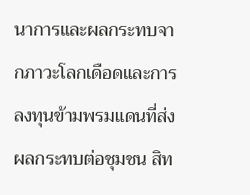นาการและผลกระทบจากภาวะโลกเดือดและการลงทุนข้ามพรมแดนที่ส่งผลกระทบต่อชุมชน สิท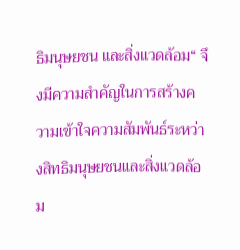ธิมนุษยชน และสิ่งแวดล้อม“ จึงมีความสำคัญในการสร้างความเข้าใจความสัมพันธ์ระหว่างสิทธิมนุษยชนและสิ่งแวดล้อม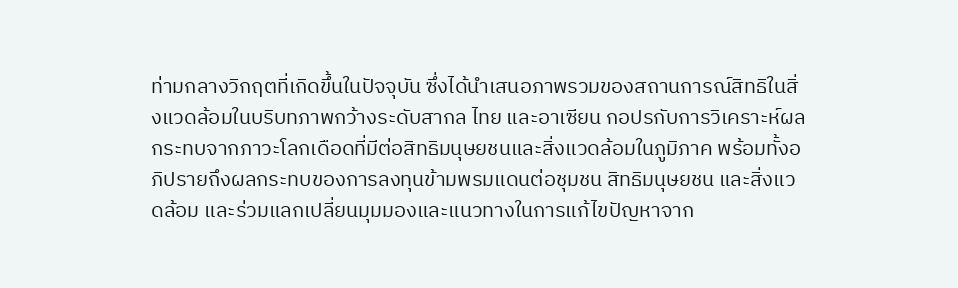ท่ามกลางวิกฤตที่เกิดขึ้นในปัจจุบัน ซึ่งได้นำเสนอภาพรวมของสถานการณ์สิทธิในสิ่งแวดล้อมในบริบทภาพกว้างระดับสากล ไทย และอาเซียน กอปรกับการวิเคราะห์ผลกระทบจากภาวะโลกเดือดที่มีต่อสิทธิมนุษยชนและสิ่งแวดล้อมในภูมิภาค พร้อมทั้งอภิปรายถึงผลกระทบของการลงทุนข้ามพรมแดนต่อชุมชน สิทธิมนุษยชน และสิ่งแวดล้อม และร่วมแลกเปลี่ยนมุมมองและแนวทางในการแก้ไขปัญหาจาก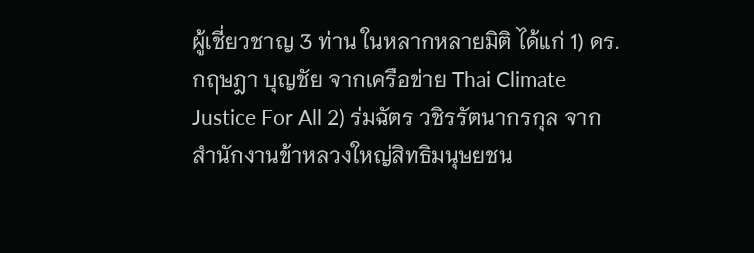ผู้เชี่ยวชาญ 3 ท่าน ในหลากหลายมิติ ได้แก่ 1) ดร. กฤษฎา บุญชัย จากเครือข่าย Thai Climate Justice For All 2) ร่มฉัตร วชิรรัตนากรกุล จากสำนักงานข้าหลวงใหญ่สิทธิมนุษยชน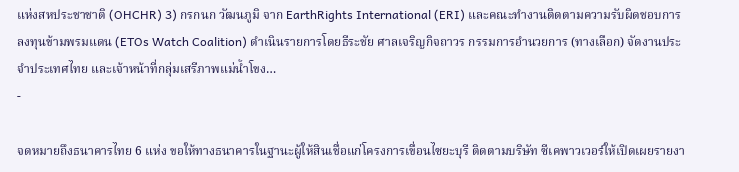แห่งสหประชาชาติ (OHCHR) 3) กรกนก วัฒนภูมิ จาก EarthRights International (ERI) และคณะทำงานติดตามความรับผิดชอบการลงทุนข้ามพรมแดน (ETOs Watch Coalition) ดำเนินรายการโดยธีระชัย ศาลเจริญกิจถาวร กรรมการอำนวยการ (ทางเลือก) จัดงานประจำประเทศไทย และเจ้าหน้าที่กลุ่มเสรีภาพแม่น้ำโขง…
-

จดหมายถึงธนาคารไทย 6 แห่ง ขอให้ทางธนาคารในฐานะผู้ให้สินเชื่อแก่โครงการเขื่อนไซยะบุรี ติดตามบริษัท ซีเคพาวเวอร์ให้เปิดเผยรายงา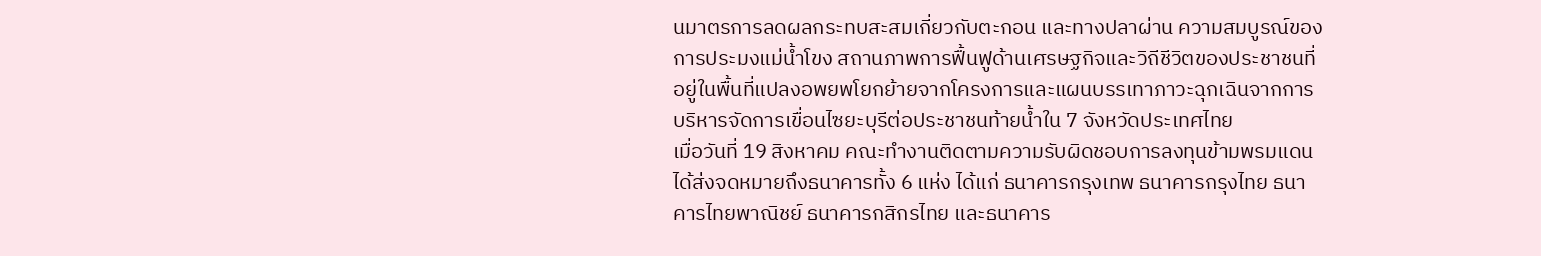นมาตรการลดผลกระทบสะสมเกี่ยวกับตะกอน และทางปลาผ่าน ความสมบูรณ์ของการประมงแม่น้ำโขง สถานภาพการฟื้นฟูด้านเศรษฐกิจและวิถีชีวิตของประชาชนที่อยู่ในพื้นที่แปลงอพยพโยกย้ายจากโครงการและแผนบรรเทาภาวะฉุกเฉินจากการบริหารจัดการเขื่อนไซยะบุรีต่อประชาชนท้ายน้ำใน 7 จังหวัดประเทศไทย
เมื่อวันที่ 19 สิงหาคม คณะทำงานติดตามความรับผิดชอบการลงทุนข้ามพรมแดน ได้ส่งจดหมายถึงธนาคารทั้ง 6 แห่ง ได้แก่ ธนาคารกรุงเทพ ธนาคารกรุงไทย ธนาคารไทยพาณิชย์ ธนาคารกสิกรไทย และธนาคาร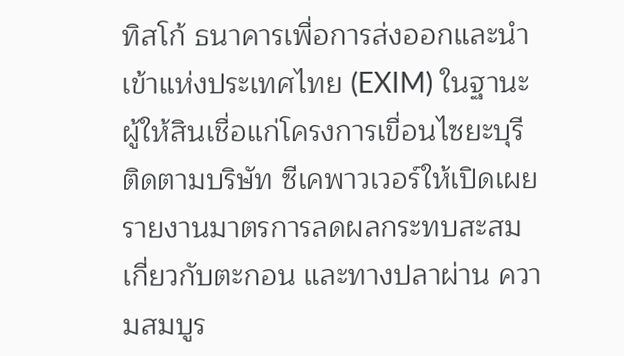ทิสโก้ ธนาคารเพื่อการส่งออกและนำเข้าแห่งประเทศไทย (EXIM) ในฐานะผู้ให้สินเชื่อแก่โครงการเขื่อนไซยะบุรี ติดตามบริษัท ซีเคพาวเวอร์ให้เปิดเผยรายงานมาตรการลดผลกระทบสะสมเกี่ยวกับตะกอน และทางปลาผ่าน ความสมบูร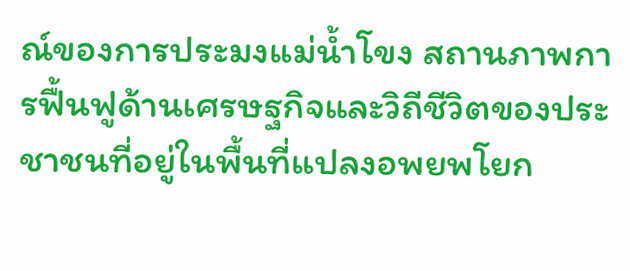ณ์ของการประมงแม่น้ำโขง สถานภาพการฟื้นฟูด้านเศรษฐกิจและวิถีชีวิตของประชาชนที่อยู่ในพื้นที่แปลงอพยพโยก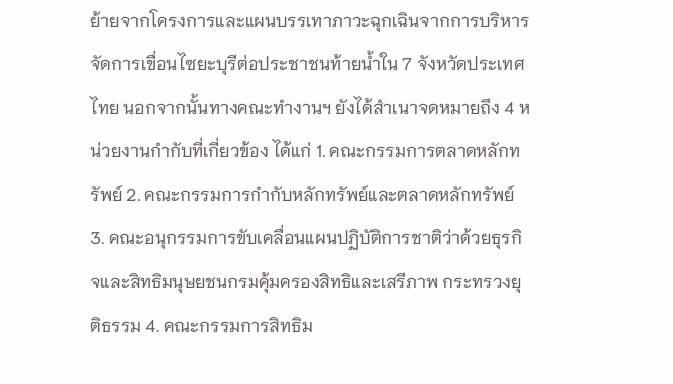ย้ายจากโครงการและแผนบรรเทาภาวะฉุกเฉินจากการบริหารจัดการเขื่อนไซยะบุรีต่อประชาชนท้ายน้ำใน 7 จังหวัดประเทศไทย นอกจากนั้นทางคณะทำงานฯ ยังได้สำเนาจดหมายถึง 4 หน่วยงานกำกับที่เกี่ยวข้อง ได้แก่ 1. คณะกรรมการตลาดหลักทรัพย์ 2. คณะกรรมการกำกับหลักทรัพย์และตลาดหลักทรัพย์ 3. คณะอนุกรรมการขับเคลื่อนแผนปฏิบัติการชาติว่าด้วยธุรกิจและสิทธิมนุษยชนกรมคุ้มครองสิทธิและเสรีภาพ กระทรวงยุติธรรม 4. คณะกรรมการสิทธิม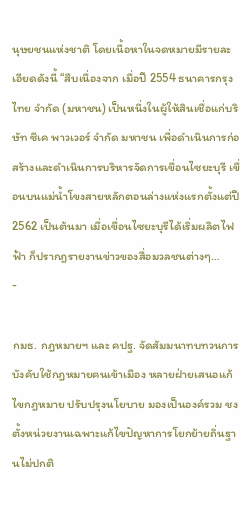นุษยชนแห่งชาติ โดยเนื้อหาในจดหมายมีรายละเอียดดังนี้ “สืบเนื่องจาก เมื่อปี 2554 ธนาคารกรุงไทย จำกัด (มหาชน) เป็นหนึ่งในผู้ให้สินเชื่อแก่บริษัท ซีเค พาวเวอร์ จำกัด มหาชน เพื่อดำเนินการก่อสร้างและดำเนินการบริหารจัดการเขื่อนไซยะบุรี เขื่อนบนแม่น้ำโขงสายหลักตอนล่างแห่งแรกตั้งแต่ปี 2562 เป็นต้นมา เมื่อเขื่อนไซยะบุรีได้เริ่มผลิตไฟฟ้า ก็ปรากฎรายงานข่าวของสื่อมวลชนต่างๆ…
-

กมธ. กฎหมายฯ และ คปฐ. จัดสัมมนาทบทวนการบังคับใช้กฎหมายคนเข้าเมือง หลายฝ่ายเสนอแก้ไขกฎหมาย ปรับปรุงนโยบาย มองเป็นองค์รวม ชงตั้งหน่วยงานเฉพาะแก้ไขปัญหาการโยกย้ายถิ่นฐานไม่ปกติ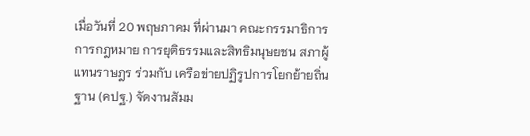เมื่อวันที่ 20 พฤษภาคม ที่ผ่านมา คณะกรรมาธิการการกฎหมาย การยุติธรรมและสิทธิมนุษยชน สภาผู้แทนราษฎร ร่วมกับ เครือข่ายปฏิรูปการโยกย้ายถิ่นฐาน (คปฐ.) จัดงานสัมม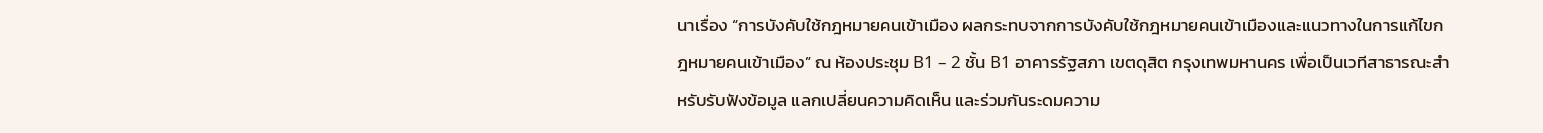นาเรื่อง “การบังคับใช้กฎหมายคนเข้าเมือง ผลกระทบจากการบังคับใช้กฎหมายคนเข้าเมืองและแนวทางในการแก้ไขกฎหมายคนเข้าเมือง” ณ ห้องประชุม B1 – 2 ชั้น B1 อาคารรัฐสภา เขตดุสิต กรุงเทพมหานคร เพื่อเป็นเวทีสาธารณะสำหรับรับฟังข้อมูล แลกเปลี่ยนความคิดเห็น และร่วมกันระดมความ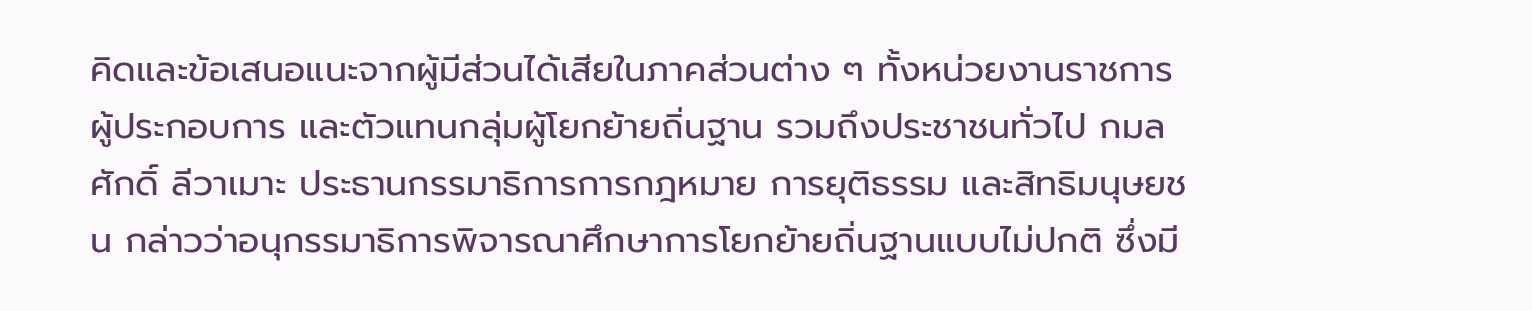คิดและข้อเสนอแนะจากผู้มีส่วนได้เสียในภาคส่วนต่าง ๆ ทั้งหน่วยงานราชการ ผู้ประกอบการ และตัวแทนกลุ่มผู้โยกย้ายถิ่นฐาน รวมถึงประชาชนทั่วไป กมลศักดิ์ ลีวาเมาะ ประธานกรรมาธิการการกฎหมาย การยุติธรรม และสิทธิมนุษยชน กล่าวว่าอนุกรรมาธิการพิจารณาศึกษาการโยกย้ายถิ่นฐานแบบไม่ปกติ ซึ่งมี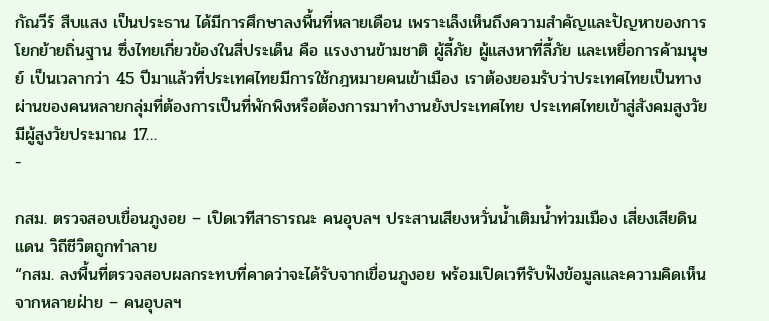กัณวีร์ สืบแสง เป็นประธาน ได้มีการศึกษาลงพื้นที่หลายเดือน เพราะเล็งเห็นถึงความสำคัญและปัญหาของการโยกย้ายถิ่นฐาน ซึ่งไทยเกี่ยวข้องในสี่ประเด็น คือ แรงงานข้ามชาติ ผู้ลี้ภัย ผู้แสงหาที่ลี้ภัย และเหยื่อการค้ามนุษย์ เป็นเวลากว่า 45 ปีมาแล้วที่ประเทศไทยมีการใช้กฎหมายคนเข้าเมือง เราต้องยอมรับว่าประเทศไทยเป็นทางผ่านของคนหลายกลุ่มที่ต้องการเป็นที่พักพิงหรือต้องการมาทำงานยังประเทศไทย ประเทศไทยเข้าสู่สังคมสูงวัย มีผู้สูงวัยประมาณ 17…
-

กสม. ตรวจสอบเขื่อนภูงอย – เปิดเวทีสาธารณะ คนอุบลฯ ประสานเสียงหวั่นน้ำเติมน้ำท่วมเมือง เสี่ยงเสียดินแดน วิถีชีวิตถูกทำลาย
“กสม. ลงพื้นที่ตรวจสอบผลกระทบที่คาดว่าจะได้รับจากเขื่อนภูงอย พร้อมเปิดเวทีรับฟังข้อมูลและความคิดเห็นจากหลายฝ่าย – คนอุบลฯ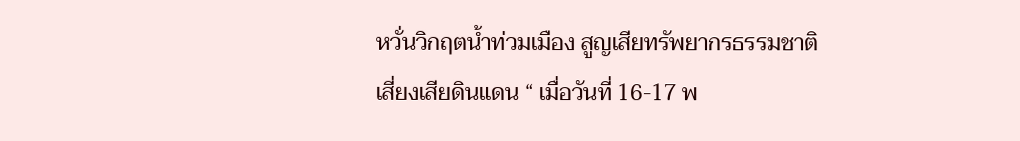หวั่นวิกฤตน้ำท่วมเมือง สูญเสียทรัพยากรธรรมชาติ เสี่ยงเสียดินแดน “ เมื่อวันที่ 16-17 พ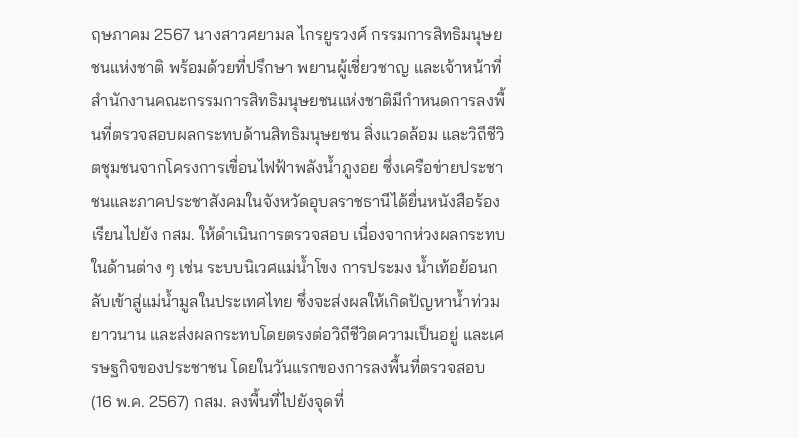ฤษภาคม 2567 นางสาวศยามล ไกรยูรวงศ์ กรรมการสิทธิมนุษยชนแห่งชาติ พร้อมด้วยที่ปรึกษา พยานผู้เชี่ยวชาญ และเจ้าหน้าที่สำนักงานคณะกรรมการสิทธิมนุษยชนแห่งชาติมีกำหนดการลงพื้นที่ตรวจสอบผลกระทบด้านสิทธิมนุษยชน สิ่งแวดล้อม และวิถีชีวิตชุมชนจากโครงการเขื่อนไฟฟ้าพลังน้ำภูงอย ซึ่งเครือข่ายประชาชนและภาคประชาสังคมในจังหวัดอุบลราชธานีได้ยื่นหนังสือร้องเรียนไปยัง กสม. ให้ดำเนินการตรวจสอบ เนื่องจากห่วงผลกระทบในด้านต่าง ๆ เช่น ระบบนิเวศแม่น้ำโขง การประมง น้ำเท้อย้อนกลับเข้าสู่แม่น้ำมูลในประเทศไทย ซึ่งจะส่งผลให้เกิดปัญหาน้ำท่วมยาวนาน และส่งผลกระทบโดยตรงต่อวิถีชีวิตความเป็นอยู่ และเศรษฐกิจของประชาชน โดยในวันแรกของการลงพื้นที่ตรวจสอบ (16 พ.ค. 2567) กสม. ลงพื้นที่ไปยังจุดที่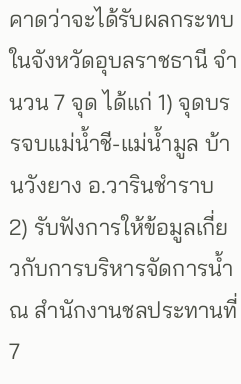คาดว่าจะได้รับผลกระทบในจังหวัดอุบลราชธานี จำนวน 7 จุด ได้แก่ 1) จุดบรรจบแม่น้ำชี-แม่น้ำมูล บ้านวังยาง อ.วารินชำราบ 2) รับฟังการให้ข้อมูลเกี่ยวกับการบริหารจัดการน้ำ ณ สำนักงานชลประทานที่ 7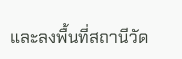และลงพื้นที่สถานีวัด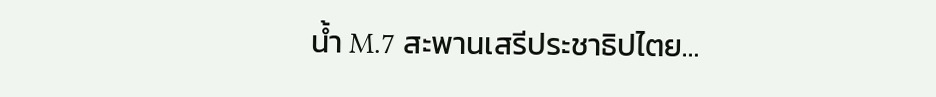น้ำ M.7 สะพานเสรีประชาธิปไตย…